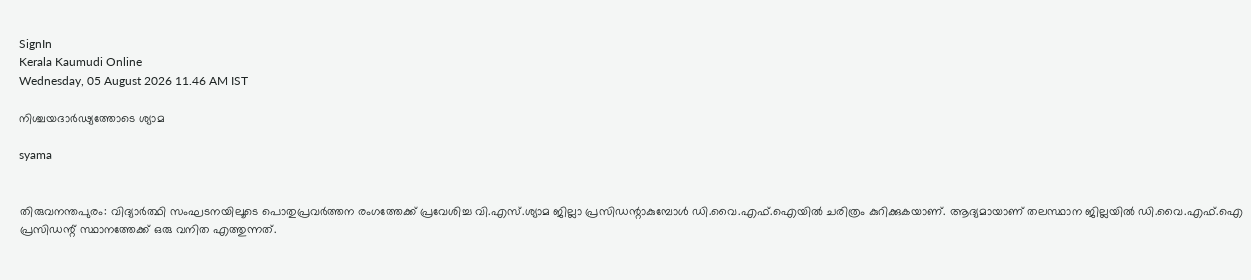SignIn
Kerala Kaumudi Online
Wednesday, 05 August 2026 11.46 AM IST

നിശ്ചയദാർഢ്യത്തോടെ ശ്യാമ

syama


തിരുവനന്തപുരം: വിദ്യാർത്ഥി സംഘടനയിലൂടെ പൊതുപ്രവർത്തന രംഗത്തേക്ക് പ്രവേശിച്ച വി.എസ്.ശ്യാമ ജില്ലാ പ്രസിഡന്റാകുമ്പോൾ ഡി.വൈ.എഫ്.ഐയിൽ ചരിത്രം കുറിക്കുകയാണ്. ആദ്യമായാണ് തലസ്ഥാന ജില്ലയിൽ ഡി.വൈ.എഫ്.ഐ പ്രസിഡന്റ് സ്ഥാനത്തേക്ക് ഒരു വനിത എത്തുന്നത്.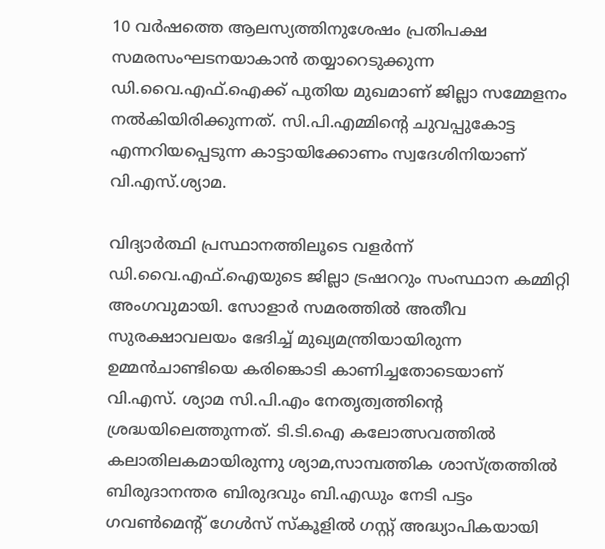10 വർഷത്തെ ആലസ്യത്തിനുശേഷം പ്രതിപക്ഷ സമരസംഘടനയാകാൻ തയ്യാറെടുക്കുന്ന ഡി.വൈ.എഫ്.ഐക്ക് പുതിയ മുഖമാണ് ജില്ലാ സമ്മേളനം നൽകിയിരിക്കുന്നത്. സി.പി.എമ്മിന്റെ ചുവപ്പുകോട്ട എന്നറിയപ്പെടുന്ന കാട്ടായിക്കോണം സ്വദേശിനിയാണ് വി.എസ്.ശ്യാമ.

വിദ്യാർത്ഥി പ്രസ്ഥാനത്തിലൂടെ വളർന്ന് ഡി.വൈ.എഫ്.ഐയുടെ ജില്ലാ ട്രഷററും സംസ്ഥാന കമ്മിറ്റി അംഗവുമായി. സോളാർ സമരത്തിൽ അതീവ സുരക്ഷാവലയം ഭേദിച്ച് മുഖ്യമന്ത്രിയായിരുന്ന ഉമ്മൻചാണ്ടിയെ കരിങ്കൊടി കാണിച്ചതോടെയാണ് വി.എസ്. ശ്യാമ സി.പി.എം നേതൃത്വത്തിന്റെ ശ്രദ്ധയിലെത്തുന്നത്. ടി.ടി.ഐ കലോത്സവത്തിൽ കലാതിലകമായിരുന്നു ശ്യാമ,സാമ്പത്തിക ശാസ്ത്രത്തിൽ ബിരുദാനന്തര ബിരുദവും ബി.എഡും നേടി പട്ടം ഗവൺമെന്റ് ഗേൾസ് സ്‌കൂളിൽ ഗസ്റ്റ് അദ്ധ്യാപികയായി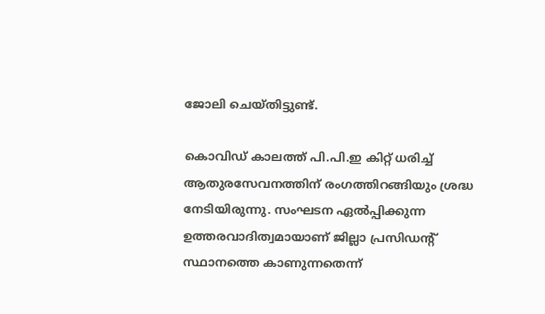ജോലി ചെയ്തിട്ടുണ്ട്.

കൊവിഡ് കാലത്ത് പി.പി.ഇ കിറ്റ് ധരിച്ച് ആതുരസേവനത്തിന് രംഗത്തിറങ്ങിയും ശ്രദ്ധ നേടിയിരുന്നു. സംഘടന ഏൽപ്പിക്കുന്ന ഉത്തരവാദിത്വമായാണ് ജില്ലാ പ്രസിഡന്റ് സ്ഥാനത്തെ കാണുന്നതെന്ന്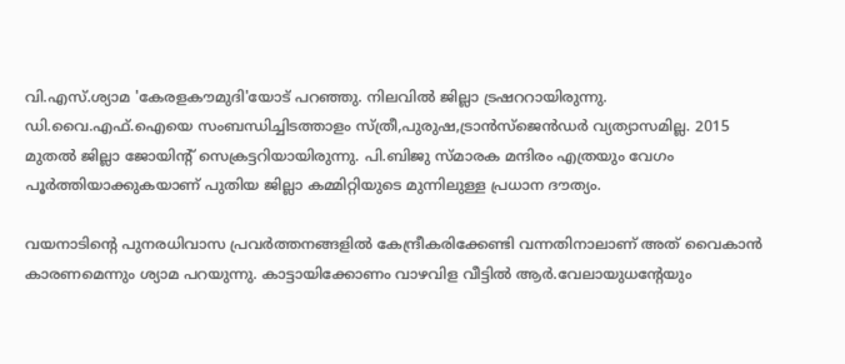വി.എസ്.ശ്യാമ 'കേരളകൗമുദി'യോട് പറഞ്ഞു. നിലവിൽ ജില്ലാ ട്രഷററായിരുന്നു. ഡി.വൈ.എഫ്.ഐയെ സംബന്ധിച്ചിടത്താളം സ്ത്രീ,പുരുഷ,ട്രാൻസ്‌ജെൻഡർ വ്യത്യാസമില്ല. 2015 മുതൽ ജില്ലാ ജോയിന്റ് സെക്രട്ടറിയായിരുന്നു. പി.ബിജു സ്മാരക മന്ദിരം എത്രയും വേഗം പൂർത്തിയാക്കുകയാണ് പുതിയ ജില്ലാ കമ്മിറ്റിയുടെ മുന്നിലുള്ള പ്രധാന ദൗത്യം.

വയനാടിന്റെ പുനരധിവാസ പ്രവർത്തനങ്ങളിൽ കേന്ദ്രീകരിക്കേണ്ടി വന്നതിനാലാണ് അത് വൈകാൻ കാരണമെന്നും ശ്യാമ പറയുന്നു. കാട്ടായിക്കോണം വാഴവിള വീട്ടിൽ ആർ.വേലായുധന്റേയും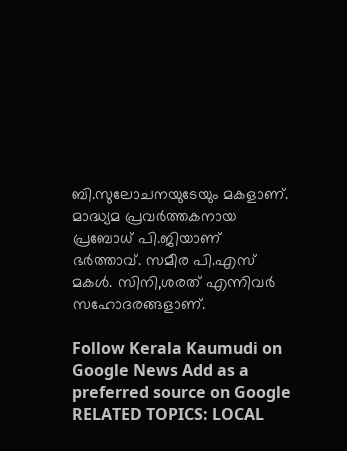ബി.സുലോചനയുടേയും മകളാണ്. മാദ്ധ്യമ പ്രവർത്തകനായ പ്രബോധ് പി.ജിയാണ് ഭർത്താവ്. സമീര പി.എസ് മകൾ. സിനി,ശരത് എന്നിവർ സഹോദരങ്ങളാണ്.

Follow Kerala Kaumudi on Google News Add as a preferred source on Google
RELATED TOPICS: LOCAL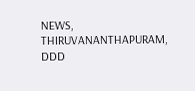NEWS, THIRUVANANTHAPURAM, DDD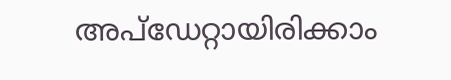അപ്ഡേറ്റായിരിക്കാം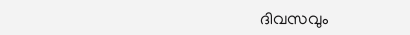ദിവസവും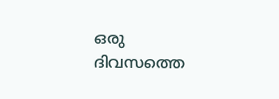ഒരു ദിവസത്തെ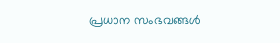പ്രധാന സംഭവങ്ങൾ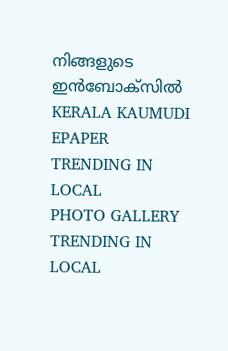നിങ്ങളുടെ ഇൻബോക്സിൽ
KERALA KAUMUDI EPAPER
TRENDING IN LOCAL
PHOTO GALLERY
TRENDING IN LOCAL